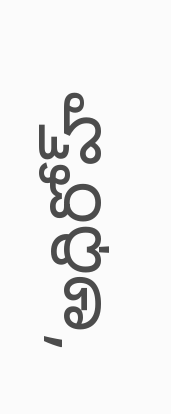‘అధిరోహ్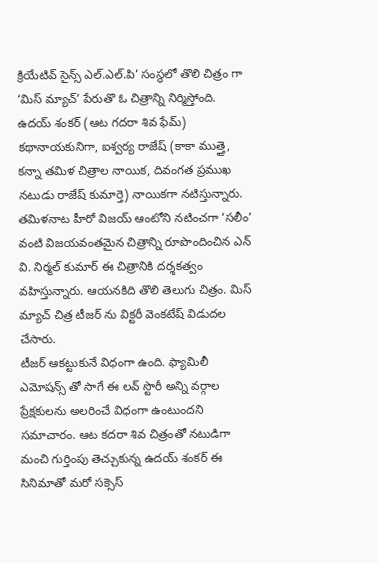క్రియేటివ్ సైన్స్ ఎల్.ఎల్.పి’ సంస్థలో తొలి చిత్రం గా ‘మిస్ మ్యాచ్’ పేరుతొ ఓ చిత్రాన్ని నిర్మిస్తోంది. ఉదయ్ శంకర్ (ఆట గదరా శివ ఫేమ్) కథానాయకునిగా, ఐశ్వర్య రాజేష్ (కాకా ముత్తై, కన్నా తమిళ చిత్రాల నాయిక, దివంగత ప్రముఖ నటుడు రాజేష్ కుమార్తె) నాయికగా నటిస్తున్నారు. తమిళనాట హీరో విజయ్ ఆంటోని నటించగా ‘సలీం’ వంటి విజయవంతమైన చిత్రాన్ని రూపొందించిన ఎన్ వి. నిర్మల్ కుమార్ ఈ చిత్రానికి దర్శకత్వం వహిస్తున్నారు. ఆయనకిది తొలి తెలుగు చిత్రం. మిస్ మ్యాచ్ చిత్ర టీజర్ ను విక్టరీ వెంకటేష్ విడుదల చేసారు.
టీజర్ ఆకట్టుకునే విధంగా ఉంది. ఫ్యామిలీ ఎమోషన్స్ తో సాగే ఈ లవ్ స్టొరీ అన్ని వర్గాల ప్రేక్షకులను అలరించే విధంగా ఉంటుందని సమాచారం. ఆట కదరా శివ చిత్రంతో నటుడిగా మంచి గుర్తింపు తెచ్చుకున్న ఉదయ్ శంకర్ ఈ సినిమాతో మరో సక్సెస్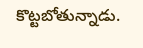కొట్టబోతున్నాడు.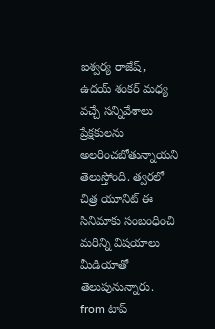ఐశ్వర్య రాజేష్, ఉదయ్ శంకర్ మధ్య వచ్చే సన్నివేశాలు ప్రేక్షకులను అలరించబోతున్నాయని తెలుస్తోంది. త్వరలో చిత్ర యూనిట్ ఈ సినిమాకు సంబంధించి మరిన్ని విషయాలు మీడియాతో తెలుపునున్నారు.
from టాప్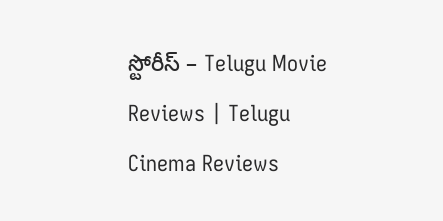స్టోరీస్ – Telugu Movie Reviews | Telugu Cinema Reviews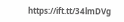https://ift.tt/34lmDVg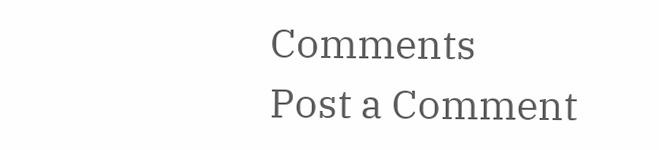Comments
Post a Comment